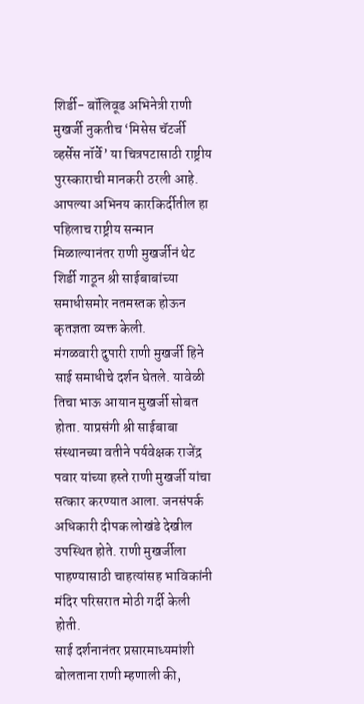शिर्डी- बॉलिवूड अभिनेत्री राणी मुखर्जी नुकतीच ‘मिसेस चॅटर्जी व्हर्सेस नॉर्वे’ या चित्रपटासाठी राष्ट्रीय पुरस्काराची मानकरी ठरली आहे. आपल्या अभिनय कारकिर्दीतील हा पहिलाच राष्ट्रीय सन्मान मिळाल्यानंतर राणी मुखर्जीनं थेट शिर्डी गाठून श्री साईबाबांच्या समाधीसमोर नतमस्तक होऊन कृतज्ञता व्यक्त केली.
मंगळवारी दुपारी राणी मुखर्जी हिने साई समाधीचे दर्शन घेतले. यावेळी तिचा भाऊ आयान मुखर्जी सोबत होता. याप्रसंगी श्री साईबाबा संस्थानच्या वतीने पर्यवेक्षक राजेंद्र पवार यांच्या हस्ते राणी मुखर्जी यांचा सत्कार करण्यात आला. जनसंपर्क अधिकारी दीपक लोखंडे देखील उपस्थित होते. राणी मुखर्जीला पाहण्यासाठी चाहत्यांसह भाविकांनी मंदिर परिसरात मोठी गर्दी केली होती.
साई दर्शनानंतर प्रसारमाध्यमांशी बोलताना राणी म्हणाली की,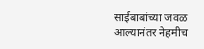साईबाबांच्या जवळ आल्यानंतर नेहमीच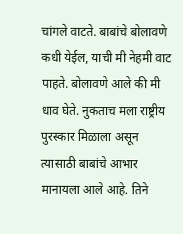चांगले वाटते. बाबांचे बोलावणे कधी येईल, याची मी नेहमी वाट पाहते. बोलावणे आले की मी धाव घेते. नुकताच मला राष्ट्रीय पुरस्कार मिळाला असून त्यासाठी बाबांचे आभार मानायला आले आहे. तिने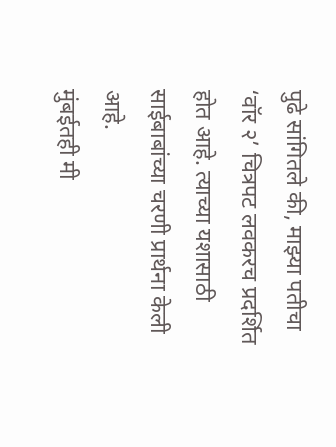पुढे सांगितले की, माझ्या पतीचा ‘वॉर २’ चित्रपट लवकरच प्रदर्शित होत आहे. त्याच्या यशासाठी साईबाबांच्या चरणी प्रार्थना केली आहे.
मुंबईतही मी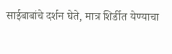साईबाबांचे दर्शन घेते, मात्र शिर्डीत येण्याचा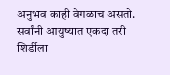अनुभव काही वेगळाच असतो. सर्वांनी आयुष्यात एकदा तरी शिर्डीला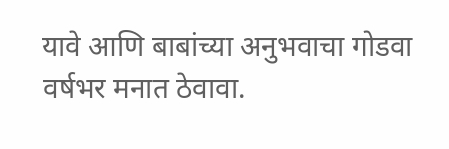यावे आणि बाबांच्या अनुभवाचा गोडवा वर्षभर मनात ठेवावा.